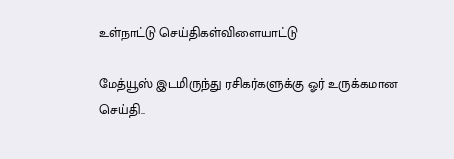உள்நாட்டு செய்திகள்விளையாட்டு

மேத்யூஸ் இடமிருந்து ரசிகர்களுக்கு ஓர் உருக்கமான செய்தி..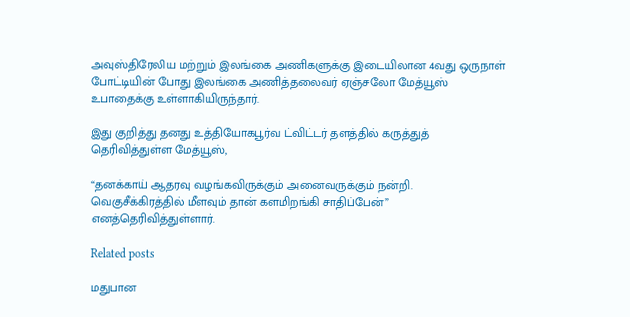அவுஸ்திரேலிய மற்றும் இலங்கை அணிகளுக்கு இடையிலான 4வது ஒருநாள் போட்டியின் போது இலங்கை அணித்தலைவர் ஏஞ்சலோ மேத்யூஸ் உபாதைக்கு உள்ளாகியிருந்தார்.

இது குறித்து தனது உத்தியோகபூர்வ ட்விட்டர் தளத்தில் கருத்துத் தெரிவித்துள்ள மேத்யூஸ்,

“தனக்காய் ஆதரவு வழங்கவிருக்கும் அனைவருக்கும் நன்றி. வெகுசீக்கிரத்தில் மீளவும் தான் களமிறங்கி சாதிப்பேன்” எனத்தெரிவித்துள்ளார்.

Related posts

மதுபான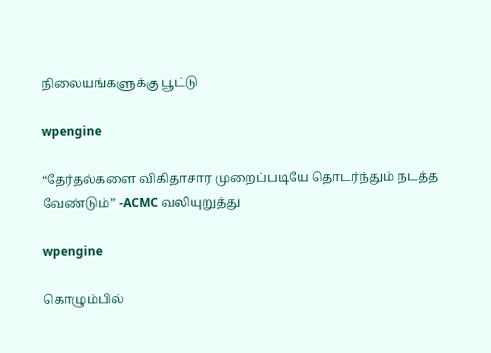நிலையங்களுக்கு பூட்டு

wpengine

“தேர்தல்களை விகிதாசார முறைப்படியே தொடர்ந்தும் நடத்த வேண்டும்” -ACMC வலியுறுத்து

wpengine

கொழும்பில்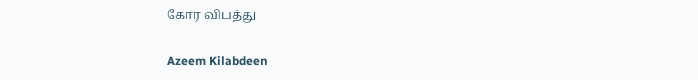கோர விபத்து

Azeem Kilabdeen